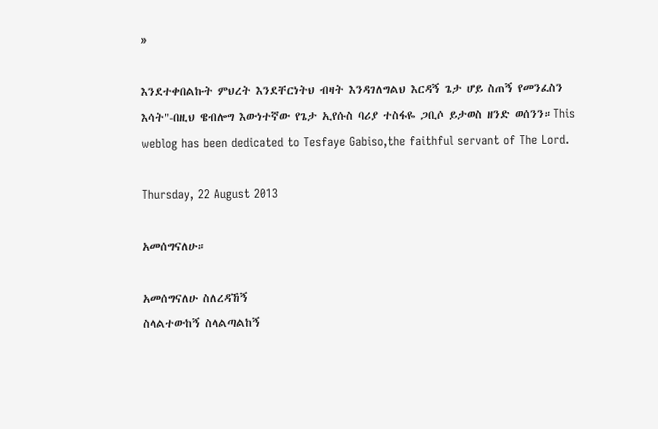»

እንደተቀበልኩት ምህረት እንደቸርነትህ ብዛት እንዳገለግልህ እርዳኝ ጌታ ሆይ ስጠኝ የመንፈስን እሳት"-በዚህ ዌብሎግ እውነተኛው የጌታ ኢየሱስ ባሪያ ተስፋዬ ጋቢሶ ይታወስ ዘንድ ወሰንን።This weblog has been dedicated to Tesfaye Gabiso,the faithful servant of The Lord.

Thursday, 22 August 2013

አመሰግናለሁ።

አመሰግናለሁ ስለረዳኸኝ
ስላልተውከኝ ስላልጣልከኝ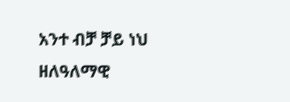አንተ ብቻ ቻይ ነህ
ዘለዓለማዊ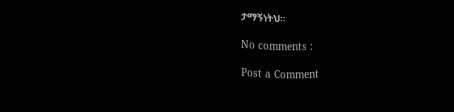ታማኝነትህ።

No comments :

Post a Comment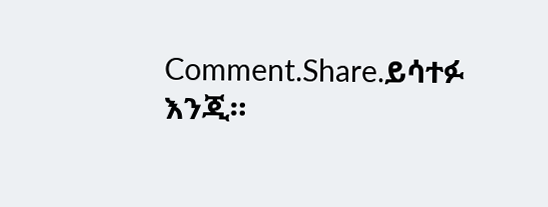Comment.Share.ይሳተፉ እንጂ።